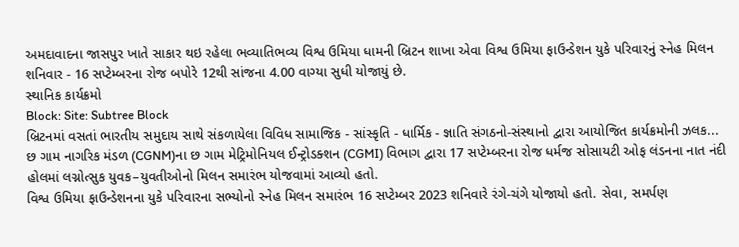અમદાવાદના જાસપુર ખાતે સાકાર થઇ રહેલા ભવ્યાતિભવ્ય વિશ્વ ઉમિયા ધામની બ્રિટન શાખા એવા વિશ્વ ઉમિયા ફાઉન્ડેશન યુકે પરિવારનું સ્નેહ મિલન શનિવાર - 16 સપ્ટેમ્બરના રોજ બપોરે 12થી સાંજના 4.00 વાગ્યા સુધી યોજાયું છે.
સ્થાનિક કાર્યક્રમો
Block: Site: Subtree Block
બ્રિટનમાં વસતાં ભારતીય સમુદાય સાથે સંકળાયેલા વિવિધ સામાજિક - સાંસ્કૃતિ - ધાર્મિક - જ્ઞાતિ સંગઠનો-સંસ્થાનો દ્વારા આયોજિત કાર્યક્રમોની ઝલક...
છ ગામ નાગરિક મંડળ (CGNM)ના છ ગામ મેટ્રિમોનિયલ ઈન્ટ્રોડક્શન (CGMI) વિભાગ દ્વારા 17 સપ્ટેમ્બરના રોજ ધર્મજ સોસાયટી ઓફ લંડનના નાત નંદી હોલમાં લગ્નોત્સુક યુવક–યુવતીઓનો મિલન સમારંભ યોજવામાં આવ્યો હતો.
વિશ્વ ઉમિયા ફાઉન્ડેશનના યુકે પરિવારના સભ્યોનો સ્નેહ મિલન સમારંભ 16 સપ્ટેમ્બર 2023 શનિવારે રંગે-ચંગે યોજાયો હતો. સેવા, સમર્પણ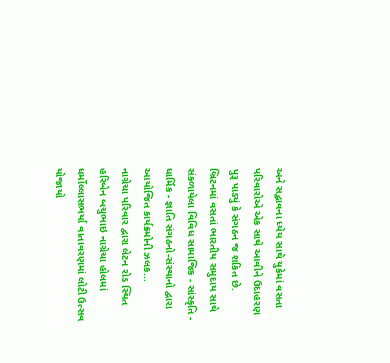અને સદ્ભાવના ધ્યેય સાથે યુકેમાં વસતા પરિવારોએ એક સાથે આવીને ઉદાહરણ પુરૂ પાડ્યું કે સંગઠન જ શકિત છે.
બ્રિટનમાં વસતાં ભારતીય સમુદાય સાથે સંકળાયેલા વિવિધ સામાજિક - સાંસ્કૃતિ - ધાર્મિક - જ્ઞાતિ સંગઠનો-સંસ્થાનો દ્વારા આયોજિત કાર્યક્રમોની ઝલક...
નાગ્રેચા પરિવાર દ્વારા લેટન રોડ સ્થિત હરિબેન બચુભાઇ નાગ્રેચા હોલમાં ધર્મોલ્લાસભર્યા વાતાવરણમાં લોટી ઉત્સવ યોજાયો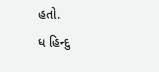હતો.
ધ હિન્દુ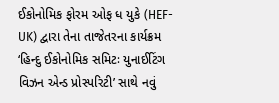ઈકોનોમિક ફોરમ ઓફ ધ યુકે (HEF-UK) દ્વારા તેના તાજેતરના કાર્યક્રમ ‘હિન્દુ ઈકોનોમિક સમિટઃ યુનાઈટિંગ વિઝન એન્ડ પ્રોસ્પરિટી’ સાથે નવું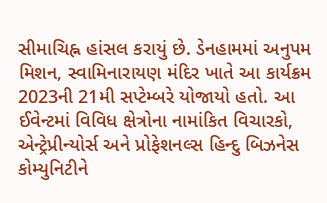સીમાચિહ્ન હાંસલ કરાયું છે. ડેનહામમાં અનુપમ મિશન, સ્વામિનારાયણ મંદિર ખાતે આ કાર્યક્રમ 2023ની 21મી સપ્ટેમ્બરે યોજાયો હતો. આ ઈવેન્ટમાં વિવિધ ક્ષેત્રોના નામાંકિત વિચારકો, એન્ટ્રેપ્રીન્યોર્સ અને પ્રોફેશનલ્સ હિન્દુ બિઝનેસ કોમ્યુનિટીને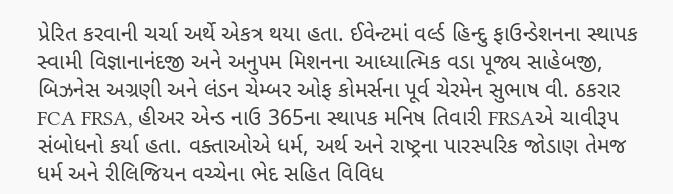પ્રેરિત કરવાની ચર્ચા અર્થે એકત્ર થયા હતા. ઈવેન્ટમાં વર્લ્ડ હિન્દુ ફાઉન્ડેશનના સ્થાપક સ્વામી વિજ્ઞાનાનંદજી અને અનુપમ મિશનના આધ્યાત્મિક વડા પૂજ્ય સાહેબજી, બિઝનેસ અગ્રણી અને લંડન ચેમ્બર ઓફ કોમર્સના પૂર્વ ચેરમેન સુભાષ વી. ઠકરાર FCA FRSA, હીઅર એન્ડ નાઉ 365ના સ્થાપક મનિષ તિવારી FRSAએ ચાવીરૂપ સંબોધનો કર્યા હતા. વક્તાઓએ ધર્મ, અર્થ અને રાષ્ટ્રના પારસ્પરિક જોડાણ તેમજ ધર્મ અને રીલિજિયન વચ્ચેના ભેદ સહિત વિવિધ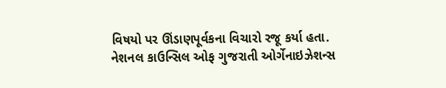વિષયો પર ઊંડાણપૂર્વકના વિચારો રજૂ કર્યા હતા.
નેશનલ કાઉન્સિલ ઓફ ગુજરાતી ઓર્ગેનાઇઝેશન્સ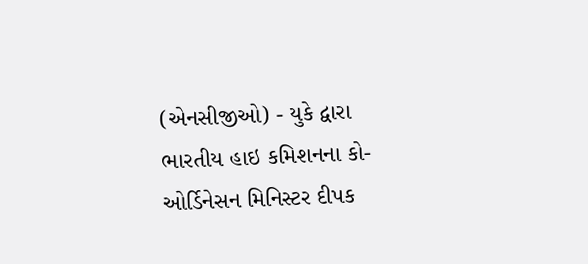(એનસીજીઓ) - યુકે દ્વારા ભારતીય હાઇ કમિશનના કો-ઓર્ડિનેસન મિનિસ્ટર દીપક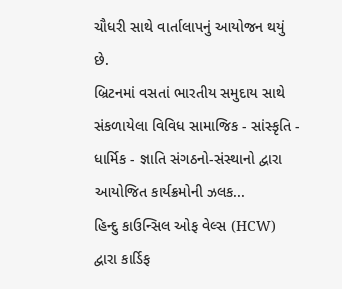ચૌધરી સાથે વાર્તાલાપનું આયોજન થયું છે.
બ્રિટનમાં વસતાં ભારતીય સમુદાય સાથે સંકળાયેલા વિવિધ સામાજિક - સાંસ્કૃતિ - ધાર્મિક - જ્ઞાતિ સંગઠનો-સંસ્થાનો દ્વારા આયોજિત કાર્યક્રમોની ઝલક...
હિન્દુ કાઉન્સિલ ઓફ વેલ્સ (HCW) દ્વારા કાર્ડિફ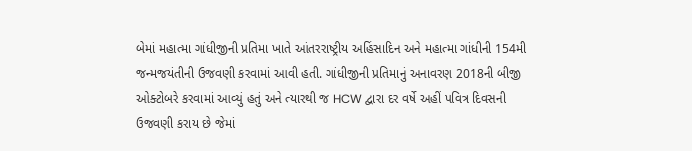બેમાં મહાત્મા ગાંધીજીની પ્રતિમા ખાતે આંતરરાષ્ટ્રીય અહિંસાદિન અને મહાત્મા ગાંધીની 154મી જન્મજયંતીની ઉજવણી કરવામાં આવી હતી. ગાંધીજીની પ્રતિમાનું અનાવરણ 2018ની બીજી ઓક્ટોબરે કરવામાં આવ્યું હતું અને ત્યારથી જ HCW દ્વારા દર વર્ષે અહીં પવિત્ર દિવસની ઉજવણી કરાય છે જેમાં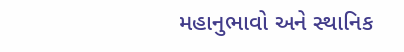મહાનુભાવો અને સ્થાનિક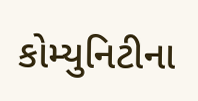કોમ્યુનિટીના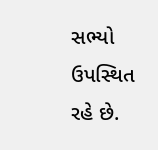સભ્યો ઉપસ્થિત રહે છે.